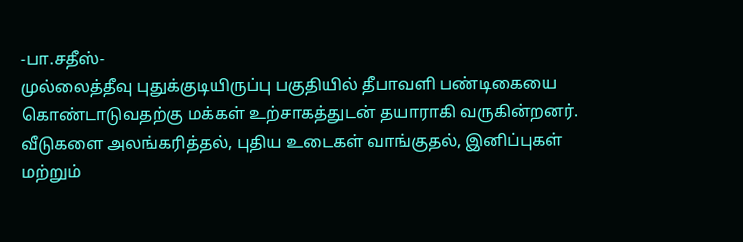-பா.சதீஸ்-
முல்லைத்தீவு புதுக்குடியிருப்பு பகுதியில் தீபாவளி பண்டிகையை கொண்டாடுவதற்கு மக்கள் உற்சாகத்துடன் தயாராகி வருகின்றனர்.
வீடுகளை அலங்கரித்தல், புதிய உடைகள் வாங்குதல், இனிப்புகள் மற்றும்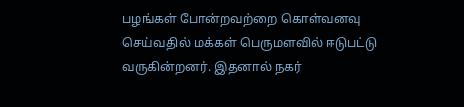பழங்கள் போன்றவற்றை கொள்வனவு செய்வதில் மக்கள் பெருமளவில் ஈடுபட்டு வருகின்றனர். இதனால் நகர்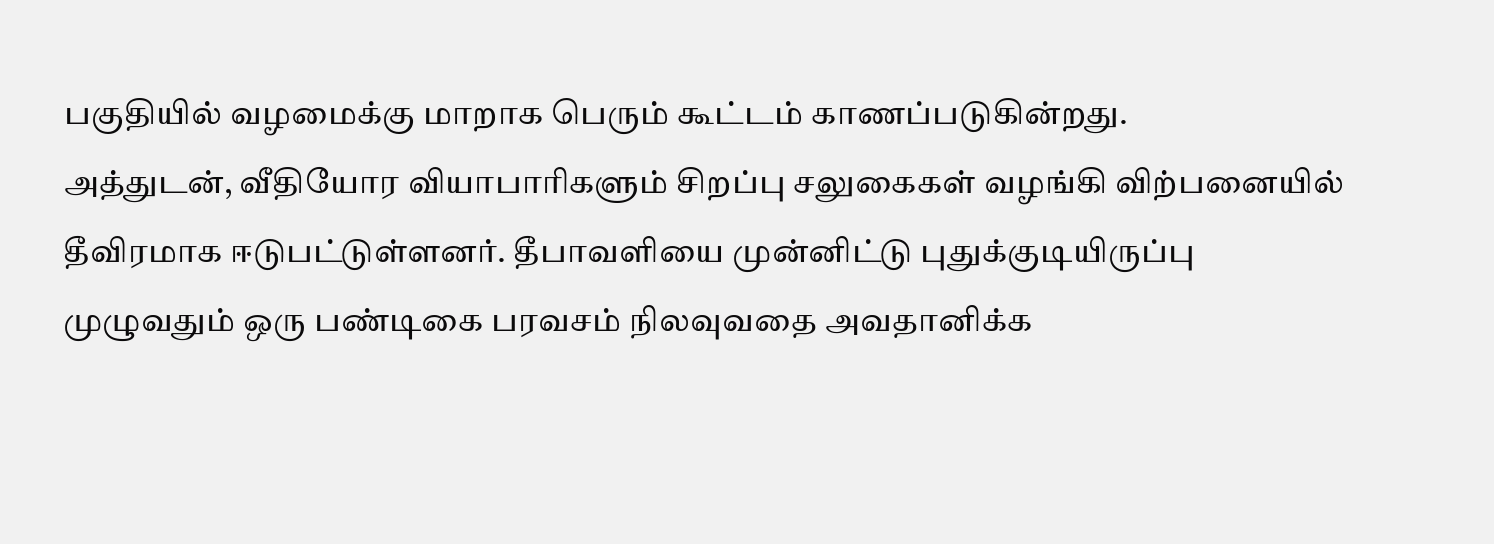பகுதியில் வழமைக்கு மாறாக பெரும் கூட்டம் காணப்படுகின்றது.
அத்துடன், வீதியோர வியாபாரிகளும் சிறப்பு சலுகைகள் வழங்கி விற்பனையில் தீவிரமாக ஈடுபட்டுள்ளனர். தீபாவளியை முன்னிட்டு புதுக்குடியிருப்பு முழுவதும் ஒரு பண்டிகை பரவசம் நிலவுவதை அவதானிக்க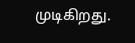முடிகிறது.